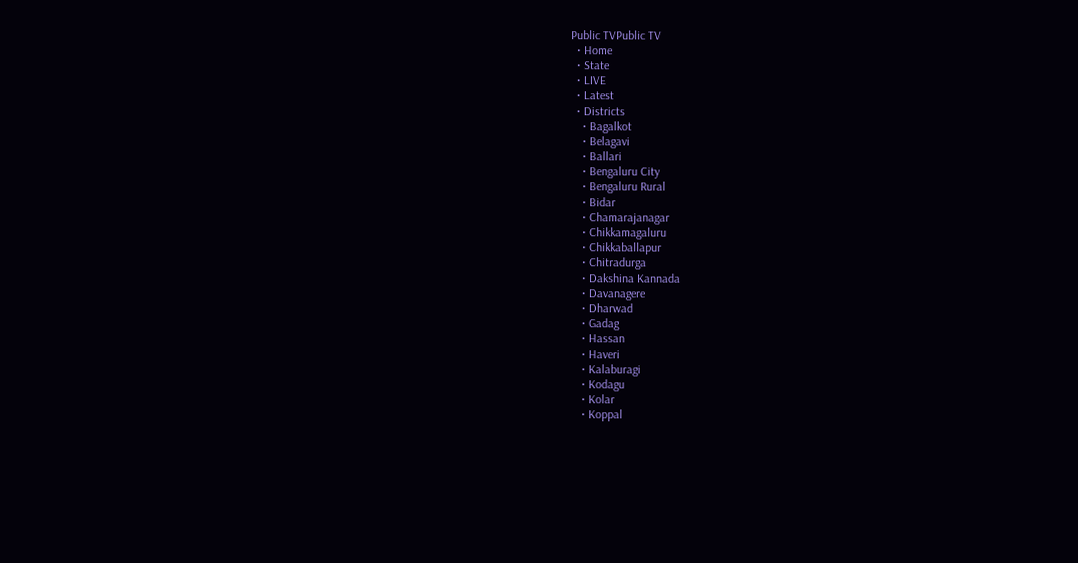Public TVPublic TV
  • Home
  • State
  • LIVE
  • Latest
  • Districts
    • Bagalkot
    • Belagavi
    • Ballari
    • Bengaluru City
    • Bengaluru Rural
    • Bidar
    • Chamarajanagar
    • Chikkamagaluru
    • Chikkaballapur
    • Chitradurga
    • Dakshina Kannada
    • Davanagere
    • Dharwad
    • Gadag
    • Hassan
    • Haveri
    • Kalaburagi
    • Kodagu
    • Kolar
    • Koppal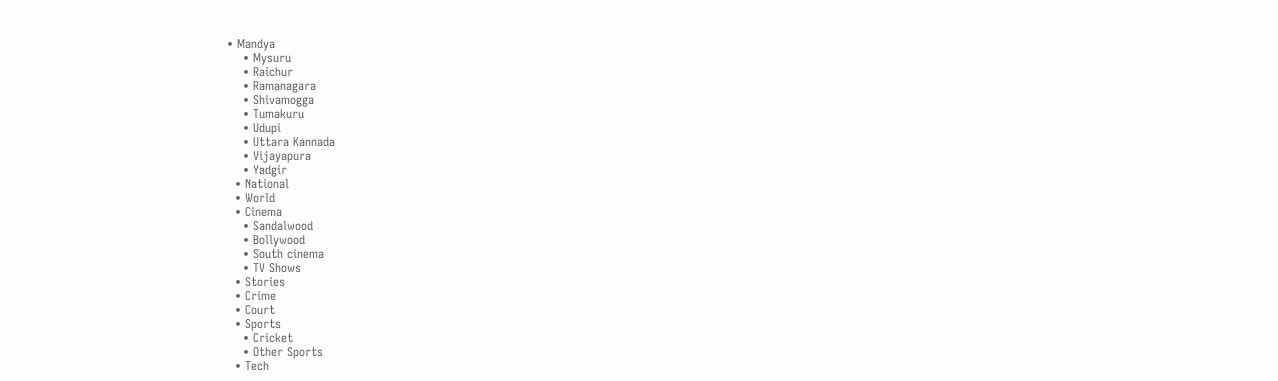• Mandya
    • Mysuru
    • Raichur
    • Ramanagara
    • Shivamogga
    • Tumakuru
    • Udupi
    • Uttara Kannada
    • Vijayapura
    • Yadgir
  • National
  • World
  • Cinema
    • Sandalwood
    • Bollywood
    • South cinema
    • TV Shows
  • Stories
  • Crime
  • Court
  • Sports
    • Cricket
    • Other Sports
  • Tech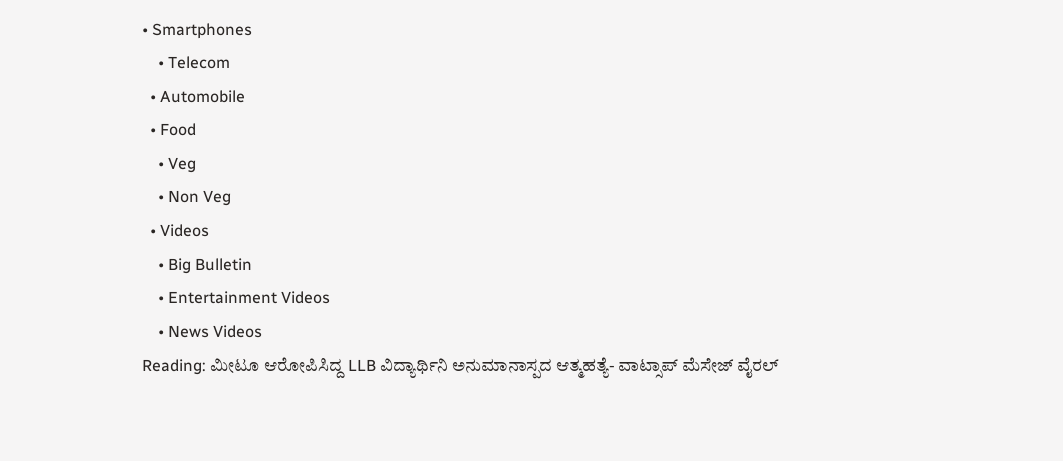• Smartphones
    • Telecom
  • Automobile
  • Food
    • Veg
    • Non Veg
  • Videos
    • Big Bulletin
    • Entertainment Videos
    • News Videos
Reading: ಮೀಟೂ ಆರೋಪಿಸಿದ್ದ LLB ವಿದ್ಯಾರ್ಥಿನಿ ಅನುಮಾನಾಸ್ಪದ ಆತ್ಮಹತ್ಯೆ- ವಾಟ್ಸಾಪ್ ಮೆಸೇಜ್ ವೈರಲ್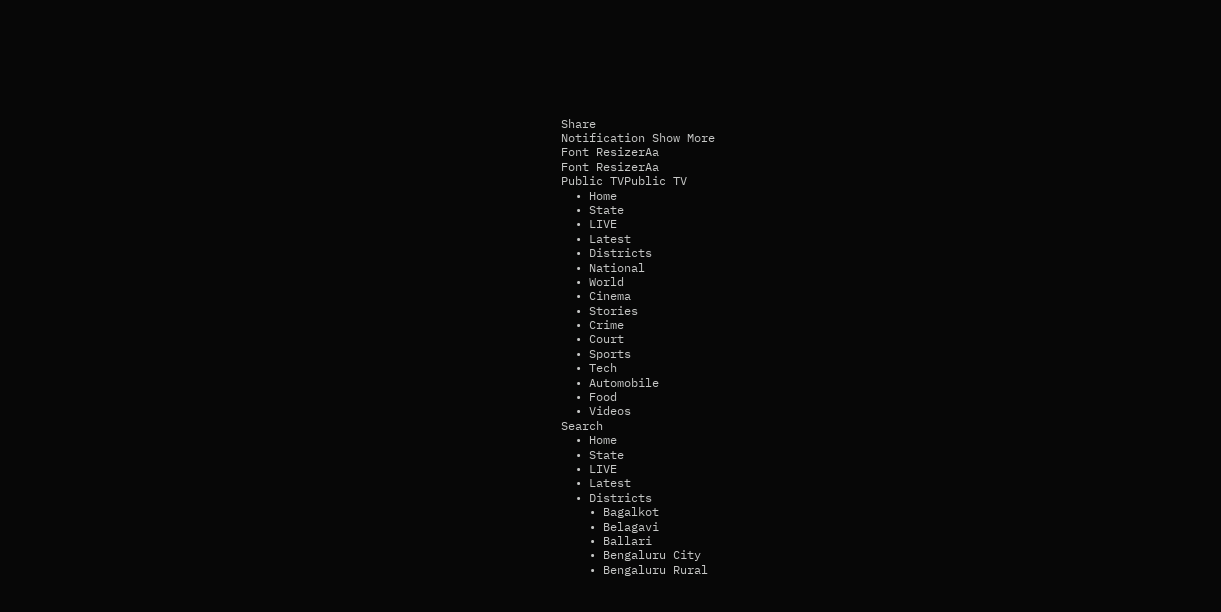Share
Notification Show More
Font ResizerAa
Font ResizerAa
Public TVPublic TV
  • Home
  • State
  • LIVE
  • Latest
  • Districts
  • National
  • World
  • Cinema
  • Stories
  • Crime
  • Court
  • Sports
  • Tech
  • Automobile
  • Food
  • Videos
Search
  • Home
  • State
  • LIVE
  • Latest
  • Districts
    • Bagalkot
    • Belagavi
    • Ballari
    • Bengaluru City
    • Bengaluru Rural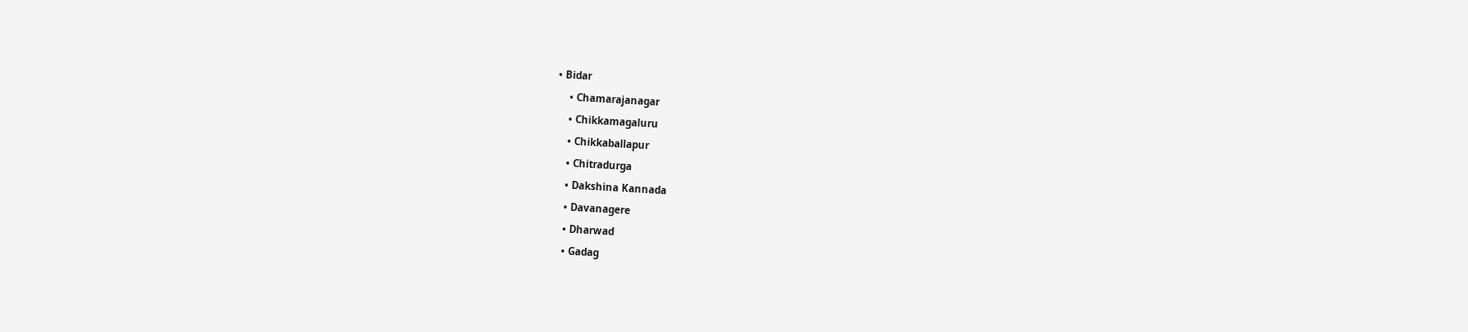• Bidar
    • Chamarajanagar
    • Chikkamagaluru
    • Chikkaballapur
    • Chitradurga
    • Dakshina Kannada
    • Davanagere
    • Dharwad
    • Gadag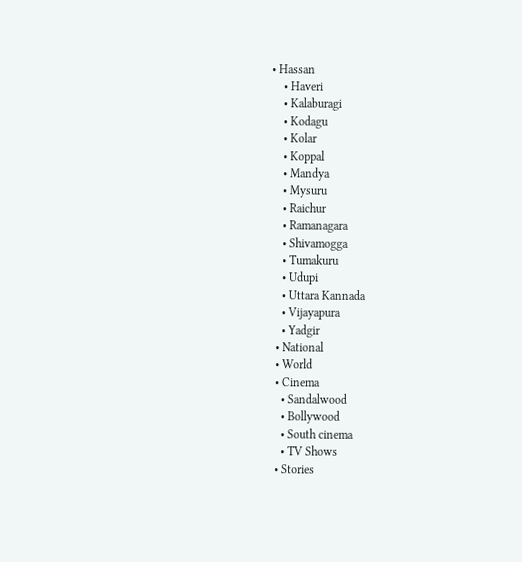• Hassan
    • Haveri
    • Kalaburagi
    • Kodagu
    • Kolar
    • Koppal
    • Mandya
    • Mysuru
    • Raichur
    • Ramanagara
    • Shivamogga
    • Tumakuru
    • Udupi
    • Uttara Kannada
    • Vijayapura
    • Yadgir
  • National
  • World
  • Cinema
    • Sandalwood
    • Bollywood
    • South cinema
    • TV Shows
  • Stories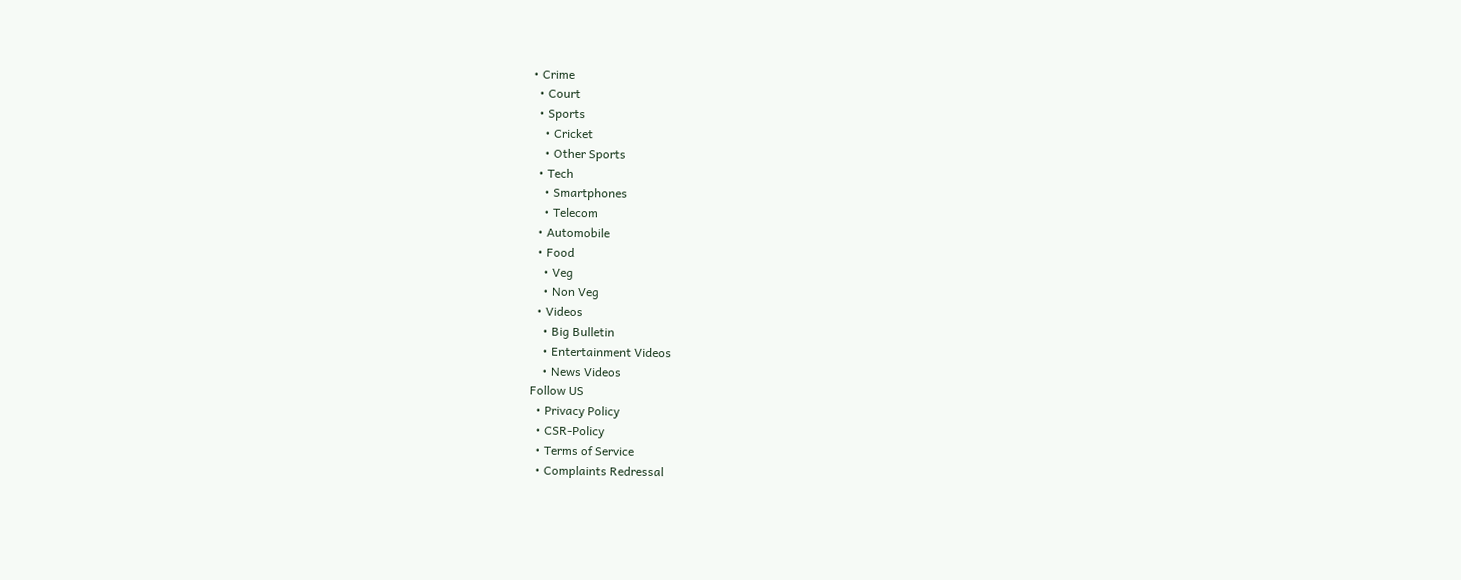• Crime
  • Court
  • Sports
    • Cricket
    • Other Sports
  • Tech
    • Smartphones
    • Telecom
  • Automobile
  • Food
    • Veg
    • Non Veg
  • Videos
    • Big Bulletin
    • Entertainment Videos
    • News Videos
Follow US
  • Privacy Policy
  • CSR-Policy
  • Terms of Service
  • Complaints Redressal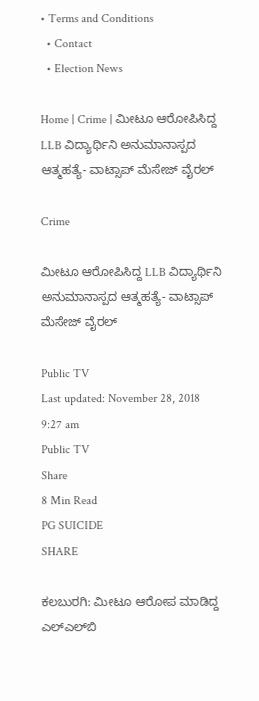• Terms and Conditions
  • Contact
  • Election News

Home | Crime | ಮೀಟೂ ಆರೋಪಿಸಿದ್ದ LLB ವಿದ್ಯಾರ್ಥಿನಿ ಅನುಮಾನಾಸ್ಪದ ಆತ್ಮಹತ್ಯೆ- ವಾಟ್ಸಾಪ್ ಮೆಸೇಜ್ ವೈರಲ್

Crime

ಮೀಟೂ ಆರೋಪಿಸಿದ್ದ LLB ವಿದ್ಯಾರ್ಥಿನಿ ಅನುಮಾನಾಸ್ಪದ ಆತ್ಮಹತ್ಯೆ- ವಾಟ್ಸಾಪ್ ಮೆಸೇಜ್ ವೈರಲ್

Public TV
Last updated: November 28, 2018 9:27 am
Public TV
Share
8 Min Read
PG SUICIDE
SHARE

ಕಲಬುರಗಿ: ಮೀಟೂ ಆರೋಪ ಮಾಡಿದ್ದ ಎಲ್‍ಎಲ್‍ಬಿ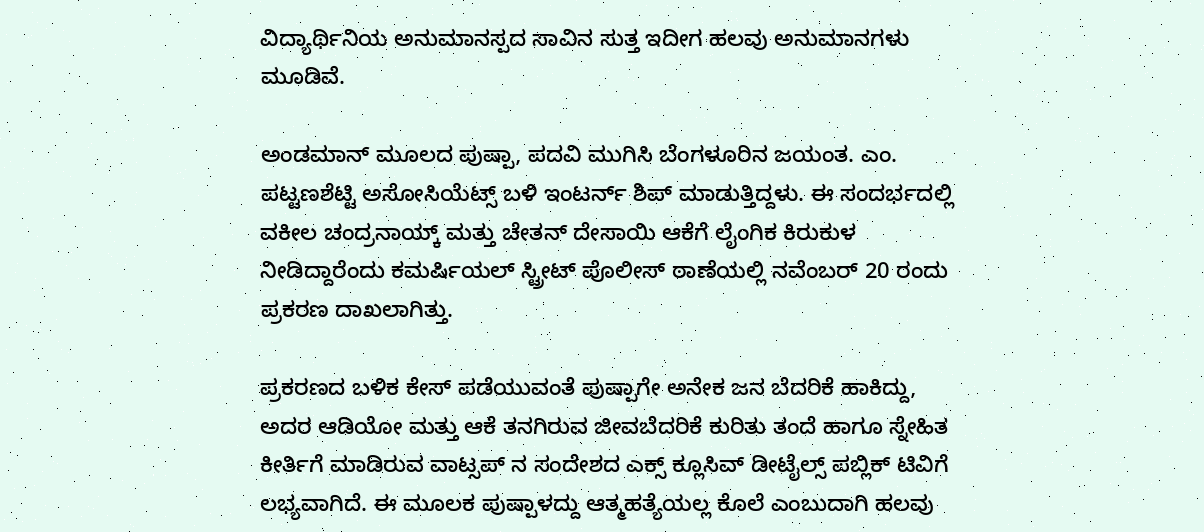ವಿದ್ಯಾರ್ಥಿನಿಯ ಅನುಮಾನಸ್ಪದ ಸಾವಿನ ಸುತ್ತ ಇದೀಗ ಹಲವು ಅನುಮಾನಗಳು ಮೂಡಿವೆ.

ಅಂಡಮಾನ್ ಮೂಲದ ಪುಷ್ಪಾ, ಪದವಿ ಮುಗಿಸಿ ಬೆಂಗಳೂರಿನ ಜಯಂತ. ಎಂ. ಪಟ್ಟಣಶೆಟ್ಟಿ ಅಸೋಸಿಯೆಟ್ಸ್ ಬಳಿ ಇಂಟರ್ನ್ ಶಿಪ್ ಮಾಡುತ್ತಿದ್ದಳು. ಈ ಸಂದರ್ಭದಲ್ಲಿ ವಕೀಲ ಚಂದ್ರನಾಯ್ಕ್ ಮತ್ತು ಚೇತನ್ ದೇಸಾಯಿ ಆಕೆಗೆ ಲೈಂಗಿಕ ಕಿರುಕುಳ ನೀಡಿದ್ದಾರೆಂದು ಕಮರ್ಷಿಯಲ್ ಸ್ಟ್ರೀಟ್ ಪೊಲೀಸ್ ಠಾಣೆಯಲ್ಲಿ ನವೆಂಬರ್ 20 ರಂದು ಪ್ರಕರಣ ದಾಖಲಾಗಿತ್ತು.

ಪ್ರಕರಣದ ಬಳಿಕ ಕೇಸ್ ಪಡೆಯುವಂತೆ ಪುಷ್ಪಾಗೇ ಅನೇಕ ಜನ ಬೆದರಿಕೆ ಹಾಕಿದ್ದು, ಅದರ ಆಡಿಯೋ ಮತ್ತು ಆಕೆ ತನಗಿರುವ ಜೀವಬೆದರಿಕೆ ಕುರಿತು ತಂದೆ ಹಾಗೂ ಸ್ನೇಹಿತ ಕೀರ್ತಿಗೆ ಮಾಡಿರುವ ವಾಟ್ಸಪ್ ನ ಸಂದೇಶದ ಎಕ್ಸ್ ಕ್ಲೂಸಿವ್ ಡೀಟೈಲ್ಸ್ ಪಬ್ಲಿಕ್ ಟಿವಿಗೆ ಲಭ್ಯವಾಗಿದೆ. ಈ ಮೂಲಕ ಪುಷ್ಪಾಳದ್ದು ಆತ್ಮಹತ್ಯೆಯಲ್ಲ ಕೊಲೆ ಎಂಬುದಾಗಿ ಹಲವು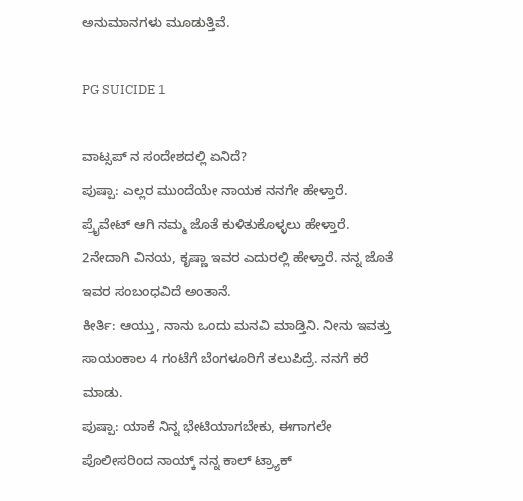ಅನುಮಾನಗಳು ಮೂಡುತ್ತಿವೆ.

PG SUICIDE 1

ವಾಟ್ಸಪ್ ನ ಸಂದೇಶದಲ್ಲಿ ಏನಿದೆ?
ಪುಷ್ಪಾ: ಎಲ್ಲರ ಮುಂದೆಯೇ ನಾಯಕ ನನಗೇ ಹೇಳ್ತಾರೆ. ಪ್ರೈವೇಟ್ ಆಗಿ ನಮ್ಮ ಜೊತೆ ಕುಳಿತುಕೊಳ್ಳಲು ಹೇಳ್ತಾರೆ. 2ನೇದಾಗಿ ವಿನಯ, ಕೃಷ್ಣಾ ಇವರ ಎದುರಲ್ಲಿ ಹೇಳ್ತಾರೆ. ನನ್ನ ಜೊತೆ ಇವರ ಸಂಬಂಧವಿದೆ ಅಂತಾನೆ.
ಕೀರ್ತಿ: ಆಯ್ತು, ನಾನು ಒಂದು ಮನವಿ ಮಾಡ್ತಿನಿ. ನೀನು ಇವತ್ತು ಸಾಯಂಕಾಲ 4 ಗಂಟೆಗೆ ಬೆಂಗಳೂರಿಗೆ ತಲುಪಿದ್ರೆ. ನನಗೆ ಕರೆ ಮಾಡು.
ಪುಷ್ಪಾ: ಯಾಕೆ ನಿನ್ನ ಭೇಟಿಯಾಗಬೇಕು, ಈಗಾಗಲೇ ಪೊಲೀಸರಿಂದ ನಾಯ್ಕ್ ನನ್ನ ಕಾಲ್ ಟ್ರ್ಯಾಕ್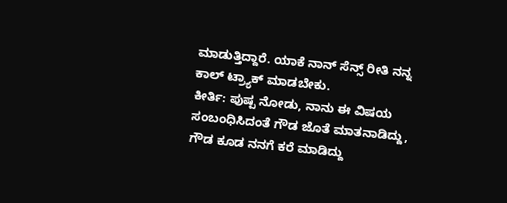ಮಾಡುತ್ತಿದ್ದಾರೆ. ಯಾಕೆ ನಾನ್ ಸೆನ್ಸ್ ರೀತಿ ನನ್ನ ಕಾಲ್ ಟ್ರ್ಯಾಕ್ ಮಾಡಬೇಕು.
ಕೀರ್ತಿ: ಪುಷ್ಪ ನೋಡು, ನಾನು ಈ ವಿಷಯ ಸಂಬಂಧಿಸಿದಂತೆ ಗೌಡ ಜೊತೆ ಮಾತನಾಡಿದ್ದು, ಗೌಡ ಕೂಡ ನನಗೆ ಕರೆ ಮಾಡಿದ್ದು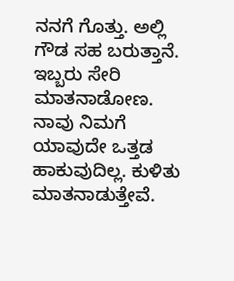ನನಗೆ ಗೊತ್ತು. ಅಲ್ಲಿ ಗೌಡ ಸಹ ಬರುತ್ತಾನೆ. ಇಬ್ಬರು ಸೇರಿ ಮಾತನಾಡೋಣ. ನಾವು ನಿಮಗೆ ಯಾವುದೇ ಒತ್ತಡ ಹಾಕುವುದಿಲ್ಲ. ಕುಳಿತು ಮಾತನಾಡುತ್ತೇವೆ.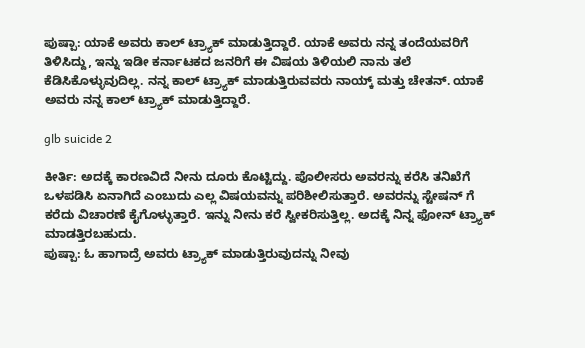ಪುಷ್ಪಾ: ಯಾಕೆ ಅವರು ಕಾಲ್ ಟ್ರ್ಯಾಕ್ ಮಾಡುತ್ತಿದ್ದಾರೆ. ಯಾಕೆ ಅವರು ನನ್ನ ತಂದೆಯವರಿಗೆ ತಿಳಿಸಿದ್ದು, ಇನ್ನು ಇಡೀ ಕರ್ನಾಟಕದ ಜನರಿಗೆ ಈ ವಿಷಯ ತಿಳಿಯಲಿ ನಾನು ತಲೆ ಕೆಡಿಸಿಕೊಳ್ಳುವುದಿಲ್ಲ. ನನ್ನ ಕಾಲ್ ಟ್ರ್ಯಾಕ್ ಮಾಡುತ್ತಿರುವವರು ನಾಯ್ಕ್ ಮತ್ತು ಚೇತನ್. ಯಾಕೆ ಅವರು ನನ್ನ ಕಾಲ್ ಟ್ರ್ಯಾಕ್ ಮಾಡುತ್ತಿದ್ದಾರೆ.

glb suicide 2

ಕೀರ್ತಿ: ಅದಕ್ಕೆ ಕಾರಣವಿದೆ ನೀನು ದೂರು ಕೊಟ್ಟಿದ್ದು. ಪೊಲೀಸರು ಅವರನ್ನು ಕರೆಸಿ ತನಿಖೆಗೆ ಒಳಪಡಿಸಿ ಏನಾಗಿದೆ ಎಂಬುದು ಎಲ್ಲ ವಿಷಯವನ್ನು ಪರಿಶೀಲಿಸುತ್ತಾರೆ. ಅವರನ್ನು ಸ್ಟೇಷನ್ ಗೆ ಕರೆದು ವಿಚಾರಣೆ ಕೈಗೊಳ್ಳುತ್ತಾರೆ. ಇನ್ನು ನೀನು ಕರೆ ಸ್ವೀಕರಿಸುತ್ತಿಲ್ಲ. ಅದಕ್ಕೆ ನಿನ್ನ ಫೋನ್ ಟ್ರ್ಯಾಕ್ ಮಾಡತ್ತಿರಬಹುದು.
ಪುಷ್ಪಾ: ಓ ಹಾಗಾದ್ರೆ ಅವರು ಟ್ರ್ಯಾಕ್ ಮಾಡುತ್ತಿರುವುದನ್ನು ನೀವು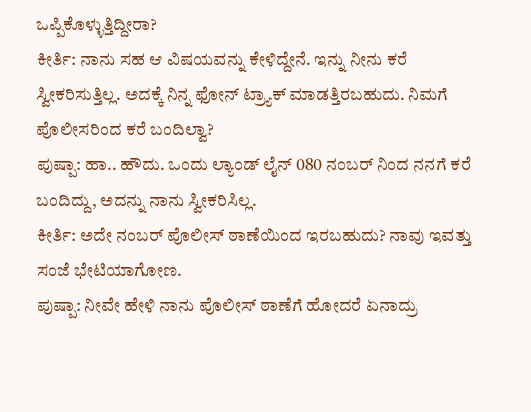ಒಪ್ಪಿಕೊಳ್ಳುತ್ತಿದ್ದೀರಾ?
ಕೀರ್ತಿ: ನಾನು ಸಹ ಆ ವಿಷಯವನ್ನು ಕೇಳಿದ್ದೇನೆ. ಇನ್ನು ನೀನು ಕರೆ ಸ್ವೀಕರಿಸುತ್ತಿಲ್ಲ. ಅದಕ್ಕೆ ನಿನ್ನ ಫೋನ್ ಟ್ರ್ಯಾಕ್ ಮಾಡತ್ತಿರಬಹುದು. ನಿಮಗೆ ಪೊಲೀಸರಿಂದ ಕರೆ ಬಂದಿಲ್ವಾ?
ಪುಷ್ಪಾ: ಹಾ.. ಹೌದು. ಒಂದು ಲ್ಯಾಂಡ್ ಲೈನ್ 080 ನಂಬರ್ ನಿಂದ ನನಗೆ ಕರೆ ಬಂದಿದ್ದು, ಅದನ್ನು ನಾನು ಸ್ವೀಕರಿಸಿಲ್ಲ.
ಕೀರ್ತಿ: ಅದೇ ನಂಬರ್ ಪೊಲೀಸ್ ಠಾಣೆಯಿಂದ ಇರಬಹುದು? ನಾವು ಇವತ್ತು ಸಂಜೆ ಭೇಟಿಯಾಗೋಣ.
ಪುಷ್ಪಾ: ನೀವೇ ಹೇಳಿ ನಾನು ಪೊಲೀಸ್ ಠಾಣೆಗೆ ಹೋದರೆ ಏನಾದ್ರು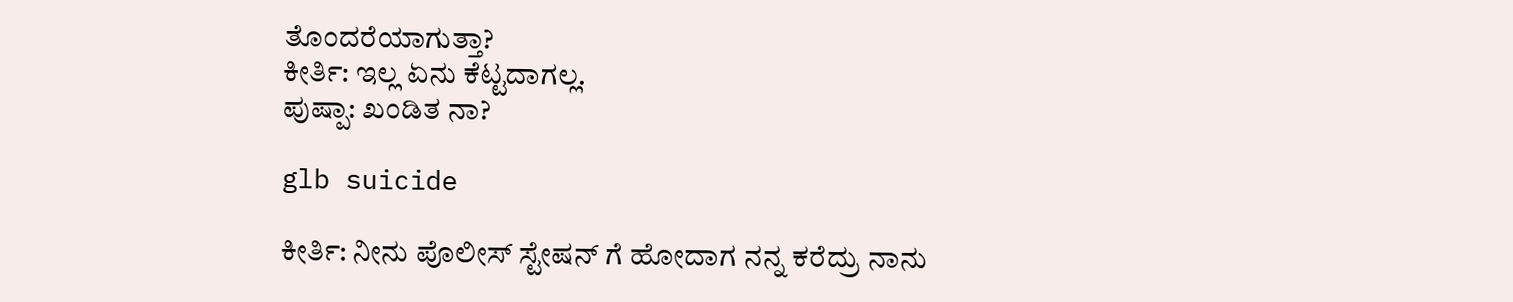ತೊಂದರೆಯಾಗುತ್ತಾ?
ಕೀರ್ತಿ: ಇಲ್ಲ ಏನು ಕೆಟ್ಟದಾಗಲ್ಲ.
ಪುಷ್ಪಾ: ಖಂಡಿತ ನಾ?

glb suicide

ಕೀರ್ತಿ: ನೀನು ಪೊಲೀಸ್ ಸ್ಟೇಷನ್ ಗೆ ಹೋದಾಗ ನನ್ನ ಕರೆದ್ರು ನಾನು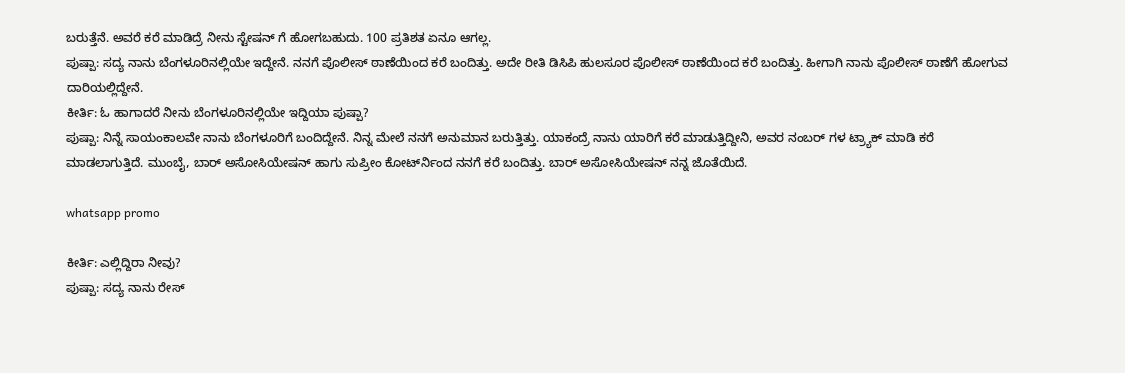ಬರುತ್ತೆನೆ. ಅವರೆ ಕರೆ ಮಾಡಿದ್ರೆ ನೀನು ಸ್ಟೇಷನ್ ಗೆ ಹೋಗಬಹುದು. 100 ಪ್ರತಿಶತ ಏನೂ ಆಗಲ್ಲ.
ಪುಷ್ಪಾ: ಸದ್ಯ ನಾನು ಬೆಂಗಳೂರಿನಲ್ಲಿಯೇ ಇದ್ದೇನೆ. ನನಗೆ ಪೊಲೀಸ್ ಠಾಣೆಯಿಂದ ಕರೆ ಬಂದಿತ್ತು. ಅದೇ ರೀತಿ ಡಿಸಿಪಿ ಹುಲಸೂರ ಪೊಲೀಸ್ ಠಾಣೆಯಿಂದ ಕರೆ ಬಂದಿತ್ತು. ಹೀಗಾಗಿ ನಾನು ಪೊಲೀಸ್ ಠಾಣೆಗೆ ಹೋಗುವ ದಾರಿಯಲ್ಲಿದ್ದೇನೆ.
ಕೀರ್ತಿ: ಓ ಹಾಗಾದರೆ ನೀನು ಬೆಂಗಳೂರಿನಲ್ಲಿಯೇ ಇದ್ದಿಯಾ ಪುಷ್ಪಾ?
ಪುಷ್ಪಾ: ನಿನ್ನೆ ಸಾಯಂಕಾಲವೇ ನಾನು ಬೆಂಗಳೂರಿಗೆ ಬಂದಿದ್ದೇನೆ. ನಿನ್ನ ಮೇಲೆ ನನಗೆ ಅನುಮಾನ ಬರುತ್ತಿತ್ತು. ಯಾಕಂದ್ರೆ ನಾನು ಯಾರಿಗೆ ಕರೆ ಮಾಡುತ್ತಿದ್ದೀನಿ, ಅವರ ನಂಬರ್ ಗಳ ಟ್ರ್ಯಾಕ್ ಮಾಡಿ ಕರೆ ಮಾಡಲಾಗುತ್ತಿದೆ. ಮುಂಬೈ, ಬಾರ್ ಅಸೋಸಿಯೇಷನ್ ಹಾಗು ಸುಪ್ರೀಂ ಕೋರ್ಟ್‍ನಿಂದ ನನಗೆ ಕರೆ ಬಂದಿತ್ತು. ಬಾರ್ ಅಸೋಸಿಯೇಷನ್ ನನ್ನ ಜೊತೆಯಿದೆ.

whatsapp promo

ಕೀರ್ತಿ: ಎಲ್ಲಿದ್ದಿರಾ ನೀವು?
ಪುಷ್ಪಾ: ಸದ್ಯ ನಾನು ರೇಸ್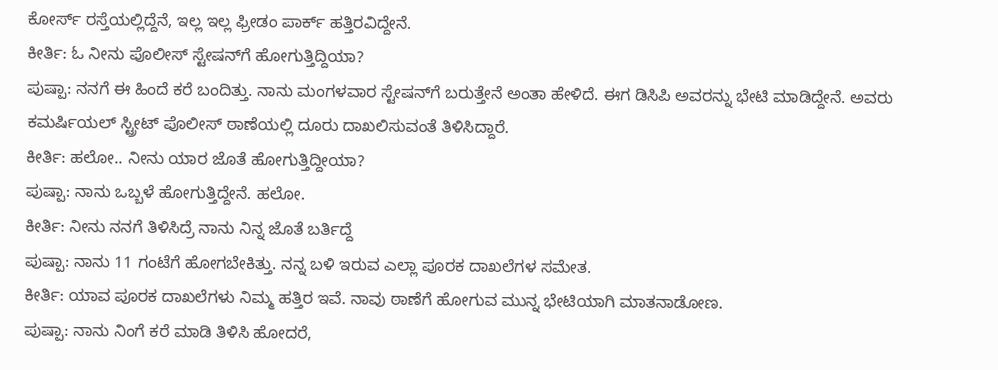ಕೋರ್ಸ್ ರಸ್ತೆಯಲ್ಲಿದ್ದೆನೆ, ಇಲ್ಲ ಇಲ್ಲ ಫ್ರೀಡಂ ಪಾರ್ಕ್ ಹತ್ತಿರವಿದ್ದೇನೆ.
ಕೀರ್ತಿ: ಓ ನೀನು ಪೊಲೀಸ್ ಸ್ಟೇಷನ್‍ಗೆ ಹೋಗುತ್ತಿದ್ದಿಯಾ?
ಪುಷ್ಪಾ: ನನಗೆ ಈ ಹಿಂದೆ ಕರೆ ಬಂದಿತ್ತು. ನಾನು ಮಂಗಳವಾರ ಸ್ಟೇಷನ್‍ಗೆ ಬರುತ್ತೇನೆ ಅಂತಾ ಹೇಳಿದೆ. ಈಗ ಡಿಸಿಪಿ ಅವರನ್ನು ಭೇಟಿ ಮಾಡಿದ್ದೇನೆ. ಅವರು ಕಮರ್ಷಿಯಲ್ ಸ್ಟ್ರೀಟ್ ಪೊಲೀಸ್ ಠಾಣೆಯಲ್ಲಿ ದೂರು ದಾಖಲಿಸುವಂತೆ ತಿಳಿಸಿದ್ದಾರೆ.
ಕೀರ್ತಿ: ಹಲೋ.. ನೀನು ಯಾರ ಜೊತೆ ಹೋಗುತ್ತಿದ್ದೀಯಾ?
ಪುಷ್ಪಾ: ನಾನು ಒಬ್ಬಳೆ ಹೋಗುತ್ತಿದ್ದೇನೆ. ಹಲೋ.
ಕೀರ್ತಿ: ನೀನು ನನಗೆ ತಿಳಿಸಿದ್ರೆ ನಾನು ನಿನ್ನ ಜೊತೆ ಬರ್ತಿದ್ದೆ
ಪುಷ್ಪಾ: ನಾನು 11 ಗಂಟೆಗೆ ಹೋಗಬೇಕಿತ್ತು. ನನ್ನ ಬಳಿ ಇರುವ ಎಲ್ಲಾ ಪೂರಕ ದಾಖಲೆಗಳ ಸಮೇತ.
ಕೀರ್ತಿ: ಯಾವ ಪೂರಕ ದಾಖಲೆಗಳು ನಿಮ್ಮ ಹತ್ತಿರ ಇವೆ. ನಾವು ಠಾಣೆಗೆ ಹೋಗುವ ಮುನ್ನ ಭೇಟಿಯಾಗಿ ಮಾತನಾಡೋಣ.
ಪುಷ್ಪಾ: ನಾನು ನಿಂಗೆ ಕರೆ ಮಾಡಿ ತಿಳಿಸಿ ಹೋದರೆ,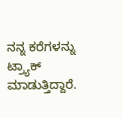ನನ್ನ ಕರೆಗಳನ್ನು ಟ್ರ್ಯಾಕ್ ಮಾಡುತ್ತಿದ್ದಾರೆ.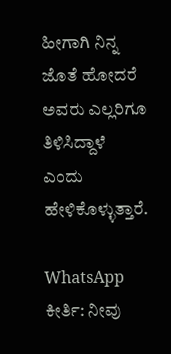ಹೀಗಾಗಿ ನಿನ್ನ ಜೊತೆ ಹೋದರೆ ಅವರು ಎಲ್ಲರಿಗೂ ತಿಳಿಸಿದ್ದಾಳೆ ಎಂದು ಹೇಳಿಕೊಳ್ಳುತ್ತಾರೆ.

WhatsApp
ಕೀರ್ತಿ: ನೀವು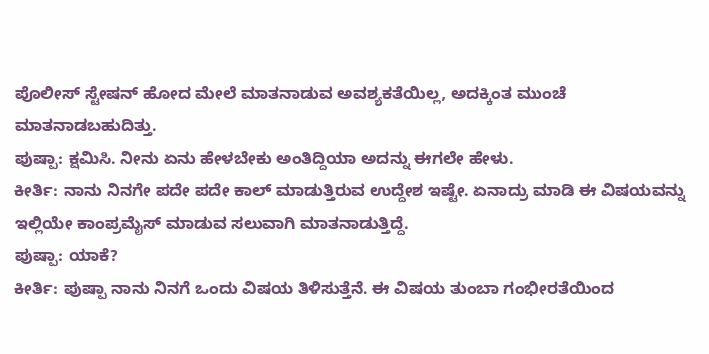ಪೊಲೀಸ್ ಸ್ಟೇಷನ್ ಹೋದ ಮೇಲೆ ಮಾತನಾಡುವ ಅವಶ್ಯಕತೆಯಿಲ್ಲ, ಅದಕ್ಕಿಂತ ಮುಂಚೆ ಮಾತನಾಡಬಹುದಿತ್ತು.
ಪುಷ್ಪಾ: ಕ್ಷಮಿಸಿ. ನೀನು ಏನು ಹೇಳಬೇಕು ಅಂತಿದ್ದಿಯಾ ಅದನ್ನು ಈಗಲೇ ಹೇಳು.
ಕೀರ್ತಿ: ನಾನು ನಿನಗೇ ಪದೇ ಪದೇ ಕಾಲ್ ಮಾಡುತ್ತಿರುವ ಉದ್ದೇಶ ಇಷ್ಟೇ. ಏನಾದ್ರು ಮಾಡಿ ಈ ವಿಷಯವನ್ನು ಇಲ್ಲಿಯೇ ಕಾಂಪ್ರಮೈಸ್ ಮಾಡುವ ಸಲುವಾಗಿ ಮಾತನಾಡುತ್ತಿದ್ದೆ.
ಪುಷ್ಪಾ: ಯಾಕೆ?
ಕೀರ್ತಿ: ಪುಷ್ಪಾ ನಾನು ನಿನಗೆ ಒಂದು ವಿಷಯ ತಿಳಿಸುತ್ತೆನೆ. ಈ ವಿಷಯ ತುಂಬಾ ಗಂಭೀರತೆಯಿಂದ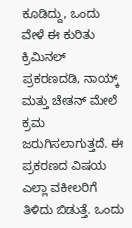ಕೂಡಿದ್ದು, ಒಂದು ವೇಳೆ ಈ ಕುರಿತು ಕ್ರಿಮಿನಲ್ ಪ್ರಕರಣದಡಿ, ನಾಯ್ಕ್ ಮತ್ತು ಚೇತನ್ ಮೇಲೆ ಕ್ರಮ ಜರುಗಿಸಲಾಗುತ್ತದೆ. ಈ ಪ್ರಕರಣದ ವಿಷಯ ಎಲ್ಲಾ ವಕೀಲರಿಗೆ ತಿಳಿದು ಬಿಡುತ್ತೆ. ಒಂದು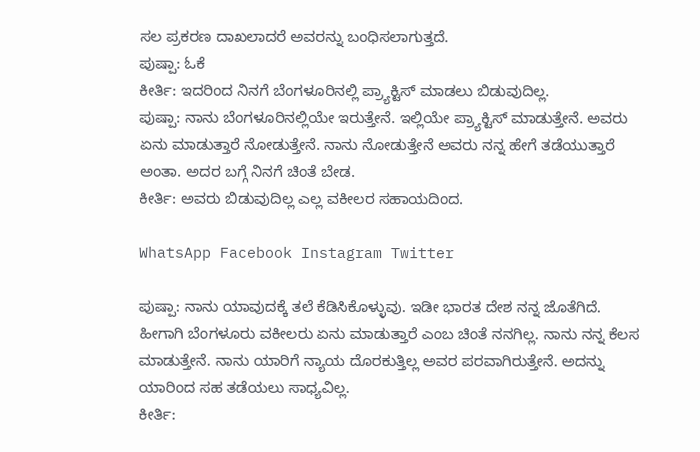ಸಲ ಪ್ರಕರಣ ದಾಖಲಾದರೆ ಅವರನ್ನು ಬಂಧಿಸಲಾಗುತ್ತದೆ.
ಪುಷ್ಪಾ: ಓಕೆ
ಕೀರ್ತಿ: ಇದರಿಂದ ನಿನಗೆ ಬೆಂಗಳೂರಿನಲ್ಲಿ ಪ್ರ್ಯಾಕ್ಟಿಸ್ ಮಾಡಲು ಬಿಡುವುದಿಲ್ಲ.
ಪುಷ್ಪಾ: ನಾನು ಬೆಂಗಳೂರಿನಲ್ಲಿಯೇ ಇರುತ್ತೇನೆ. ಇಲ್ಲಿಯೇ ಪ್ರ್ಯಾಕ್ಟಿಸ್ ಮಾಡುತ್ತೇನೆ. ಅವರು ಏನು ಮಾಡುತ್ತಾರೆ ನೋಡುತ್ತೇನೆ. ನಾನು ನೋಡುತ್ತೇನೆ ಅವರು ನನ್ನ ಹೇಗೆ ತಡೆಯುತ್ತಾರೆ ಅಂತಾ. ಅದರ ಬಗ್ಗೆ ನಿನಗೆ ಚಿಂತೆ ಬೇಡ.
ಕೀರ್ತಿ: ಅವರು ಬಿಡುವುದಿಲ್ಲ ಎಲ್ಲ ವಕೀಲರ ಸಹಾಯದಿಂದ.

WhatsApp Facebook Instagram Twitter

ಪುಷ್ಪಾ: ನಾನು ಯಾವುದಕ್ಕೆ ತಲೆ ಕೆಡಿಸಿಕೊಳ್ಳುವು. ಇಡೀ ಭಾರತ ದೇಶ ನನ್ನ ಜೊತೆಗಿದೆ. ಹೀಗಾಗಿ ಬೆಂಗಳೂರು ವಕೀಲರು ಏನು ಮಾಡುತ್ತಾರೆ ಎಂಬ ಚಿಂತೆ ನನಗಿಲ್ಲ. ನಾನು ನನ್ನ ಕೆಲಸ ಮಾಡುತ್ತೇನೆ. ನಾನು ಯಾರಿಗೆ ನ್ಯಾಯ ದೊರಕುತ್ತಿಲ್ಲ ಅವರ ಪರವಾಗಿರುತ್ತೇನೆ. ಅದನ್ನು ಯಾರಿಂದ ಸಹ ತಡೆಯಲು ಸಾಧ್ಯವಿಲ್ಲ.
ಕೀರ್ತಿ: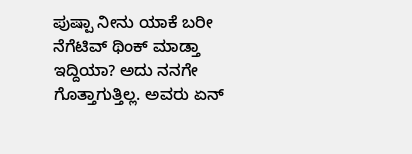ಪುಷ್ಪಾ ನೀನು ಯಾಕೆ ಬರೀ ನೆಗೆಟಿವ್ ಥಿಂಕ್ ಮಾಡ್ತಾ ಇದ್ದಿಯಾ? ಅದು ನನಗೇ ಗೊತ್ತಾಗುತ್ತಿಲ್ಲ. ಅವರು ಏನ್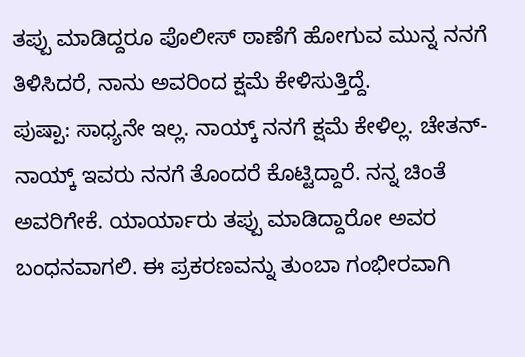ತಪ್ಪು ಮಾಡಿದ್ದರೂ ಪೊಲೀಸ್ ಠಾಣೆಗೆ ಹೋಗುವ ಮುನ್ನ ನನಗೆ ತಿಳಿಸಿದರೆ, ನಾನು ಅವರಿಂದ ಕ್ಷಮೆ ಕೇಳಿಸುತ್ತಿದ್ದೆ.
ಪುಷ್ಪಾ: ಸಾಧ್ಯನೇ ಇಲ್ಲ. ನಾಯ್ಕ್ ನನಗೆ ಕ್ಷಮೆ ಕೇಳಿಲ್ಲ. ಚೇತನ್-ನಾಯ್ಕ್ ಇವರು ನನಗೆ ತೊಂದರೆ ಕೊಟ್ಟಿದ್ದಾರೆ. ನನ್ನ ಚಿಂತೆ ಅವರಿಗೇಕೆ. ಯಾರ್ಯಾರು ತಪ್ಪು ಮಾಡಿದ್ದಾರೋ ಅವರ ಬಂಧನವಾಗಲಿ. ಈ ಪ್ರಕರಣವನ್ನು ತುಂಬಾ ಗಂಭೀರವಾಗಿ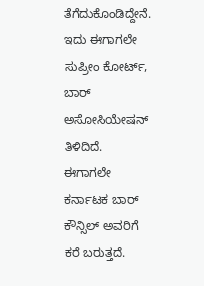ತೆಗೆದುಕೊಂಡಿದ್ದೇನೆ. ಇದು ಈಗಾಗಲೇ ಸುಪ್ರೀಂ ಕೋರ್ಟ್, ಬಾರ್ ಅಸೋಸಿಯೇಷನ್ ತಿಳಿದಿದೆ. ಈಗಾಗಲೇ ಕರ್ನಾಟಕ ಬಾರ್ ಕೌನ್ಸಿಲ್ ಅವರಿಗೆ ಕರೆ ಬರುತ್ತದೆ.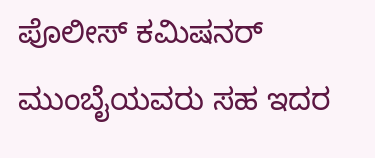ಪೊಲೀಸ್ ಕಮಿಷನರ್ ಮುಂಬೈಯವರು ಸಹ ಇದರ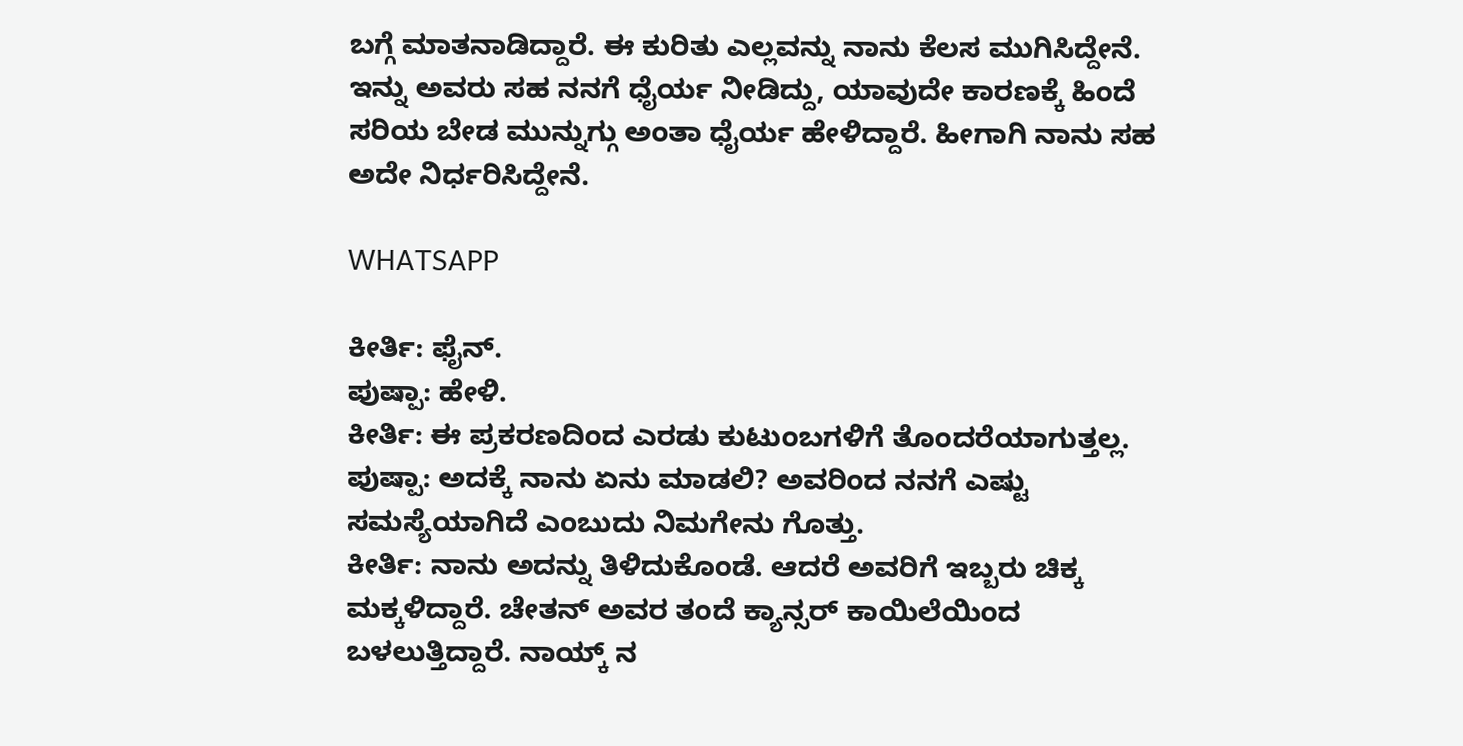ಬಗ್ಗೆ ಮಾತನಾಡಿದ್ದಾರೆ. ಈ ಕುರಿತು ಎಲ್ಲವನ್ನು ನಾನು ಕೆಲಸ ಮುಗಿಸಿದ್ದೇನೆ. ಇನ್ನು ಅವರು ಸಹ ನನಗೆ ಧೈರ್ಯ ನೀಡಿದ್ದು, ಯಾವುದೇ ಕಾರಣಕ್ಕೆ ಹಿಂದೆ ಸರಿಯ ಬೇಡ ಮುನ್ನುಗ್ಗು ಅಂತಾ ಧೈರ್ಯ ಹೇಳಿದ್ದಾರೆ. ಹೀಗಾಗಿ ನಾನು ಸಹ ಅದೇ ನಿರ್ಧರಿಸಿದ್ದೇನೆ.

WHATSAPP

ಕೀರ್ತಿ: ಫೈನ್.
ಪುಷ್ಪಾ: ಹೇಳಿ.
ಕೀರ್ತಿ: ಈ ಪ್ರಕರಣದಿಂದ ಎರಡು ಕುಟುಂಬಗಳಿಗೆ ತೊಂದರೆಯಾಗುತ್ತಲ್ಲ.
ಪುಷ್ಪಾ: ಅದಕ್ಕೆ ನಾನು ಏನು ಮಾಡಲಿ? ಅವರಿಂದ ನನಗೆ ಎಷ್ಟು ಸಮಸ್ಯೆಯಾಗಿದೆ ಎಂಬುದು ನಿಮಗೇನು ಗೊತ್ತು.
ಕೀರ್ತಿ: ನಾನು ಅದನ್ನು ತಿಳಿದುಕೊಂಡೆ. ಆದರೆ ಅವರಿಗೆ ಇಬ್ಬರು ಚಿಕ್ಕ ಮಕ್ಕಳಿದ್ದಾರೆ. ಚೇತನ್ ಅವರ ತಂದೆ ಕ್ಯಾನ್ಸರ್ ಕಾಯಿಲೆಯಿಂದ ಬಳಲುತ್ತಿದ್ದಾರೆ. ನಾಯ್ಕ್ ನ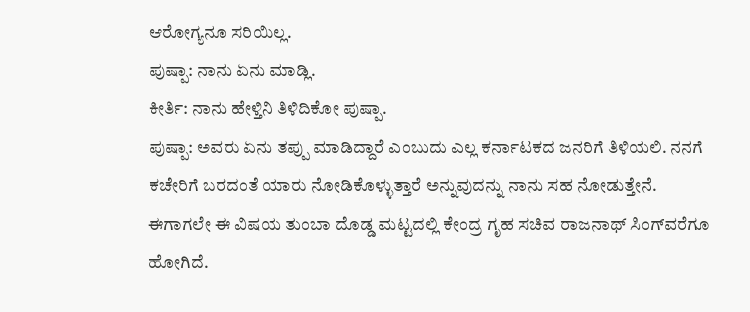ಆರೋಗ್ಯನೂ ಸರಿಯಿಲ್ಲ.
ಪುಷ್ಪಾ: ನಾನು ಏನು ಮಾಡ್ಲಿ.
ಕೀರ್ತಿ: ನಾನು ಹೇಳ್ತಿನಿ ತಿಳಿದಿಕೋ ಪುಷ್ಪಾ.
ಪುಷ್ಪಾ: ಅವರು ಏನು ತಪ್ಪು ಮಾಡಿದ್ದಾರೆ ಎಂಬುದು ಎಲ್ಲ ಕರ್ನಾಟಕದ ಜನರಿಗೆ ತಿಳಿಯಲಿ. ನನಗೆ ಕಚೇರಿಗೆ ಬರದಂತೆ ಯಾರು ನೋಡಿಕೊಳ್ಳುತ್ತಾರೆ ಅನ್ನುವುದನ್ನು ನಾನು ಸಹ ನೋಡುತ್ತೇನೆ. ಈಗಾಗಲೇ ಈ ವಿಷಯ ತುಂಬಾ ದೊಡ್ಡ ಮಟ್ಟದಲ್ಲಿ ಕೇಂದ್ರ ಗೃಹ ಸಚಿವ ರಾಜನಾಥ್ ಸಿಂಗ್‍ವರೆಗೂ ಹೋಗಿದೆ.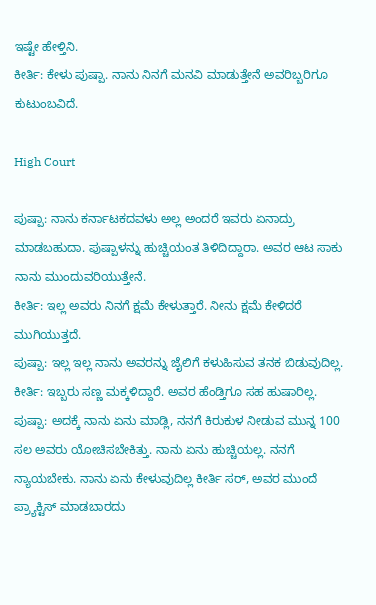ಇಷ್ಟೇ ಹೇಳ್ತಿನಿ.
ಕೀರ್ತಿ: ಕೇಳು ಪುಷ್ಪಾ. ನಾನು ನಿನಗೆ ಮನವಿ ಮಾಡುತ್ತೇನೆ ಅವರಿಬ್ಬರಿಗೂ ಕುಟುಂಬವಿದೆ.

High Court

ಪುಷ್ಪಾ: ನಾನು ಕರ್ನಾಟಕದವಳು ಅಲ್ಲ ಅಂದರೆ ಇವರು ಏನಾದ್ರು ಮಾಡಬಹುದಾ. ಪುಷ್ಪಾಳನ್ನು ಹುಚ್ಚಿಯಂತ ತಿಳಿದಿದ್ದಾರಾ. ಅವರ ಆಟ ಸಾಕು ನಾನು ಮುಂದುವರಿಯುತ್ತೇನೆ.
ಕೀರ್ತಿ: ಇಲ್ಲ ಅವರು ನಿನಗೆ ಕ್ಷಮೆ ಕೇಳುತ್ತಾರೆ. ನೀನು ಕ್ಷಮೆ ಕೇಳಿದರೆ ಮುಗಿಯುತ್ತದೆ.
ಪುಷ್ಪಾ: ಇಲ್ಲ ಇಲ್ಲ ನಾನು ಅವರನ್ನು ಜೈಲಿಗೆ ಕಳುಹಿಸುವ ತನಕ ಬಿಡುವುದಿಲ್ಲ.
ಕೀರ್ತಿ: ಇಬ್ಬರು ಸಣ್ಣ ಮಕ್ಕಳಿದ್ದಾರೆ. ಅವರ ಹೆಂಡ್ತಿಗೂ ಸಹ ಹುಷಾರಿಲ್ಲ.
ಪುಷ್ಪಾ: ಅದಕ್ಕೆ ನಾನು ಏನು ಮಾಡ್ಲಿ, ನನಗೆ ಕಿರುಕುಳ ನೀಡುವ ಮುನ್ನ 100 ಸಲ ಅವರು ಯೋಚಿಸಬೇಕಿತ್ತು. ನಾನು ಏನು ಹುಚ್ಚಿಯಲ್ಲ. ನನಗೆ ನ್ಯಾಯಬೇಕು. ನಾನು ಏನು ಕೇಳುವುದಿಲ್ಲ ಕೀರ್ತಿ ಸರ್, ಅವರ ಮುಂದೆ ಪ್ರ್ಯಾಕ್ಟಿಸ್ ಮಾಡಬಾರದು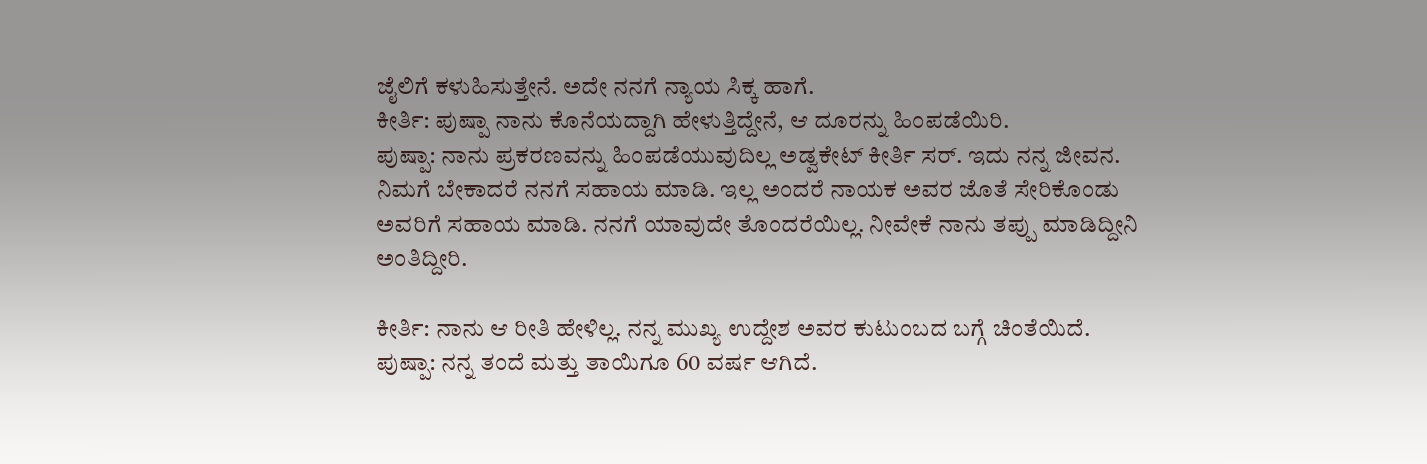ಜೈಲಿಗೆ ಕಳುಹಿಸುತ್ತೇನೆ. ಅದೇ ನನಗೆ ನ್ಯಾಯ ಸಿಕ್ಕ ಹಾಗೆ.
ಕೀರ್ತಿ: ಪುಷ್ಪಾ ನಾನು ಕೊನೆಯದ್ದಾಗಿ ಹೇಳುತ್ತಿದ್ದೇನೆ, ಆ ದೂರನ್ನು ಹಿಂಪಡೆಯಿರಿ.
ಪುಷ್ಪಾ: ನಾನು ಪ್ರಕರಣವನ್ನು ಹಿಂಪಡೆಯುವುದಿಲ್ಲ ಅಡ್ವಕೇಟ್ ಕೀರ್ತಿ ಸರ್. ಇದು ನನ್ನ ಜೀವನ. ನಿಮಗೆ ಬೇಕಾದರೆ ನನಗೆ ಸಹಾಯ ಮಾಡಿ. ಇಲ್ಲ ಅಂದರೆ ನಾಯಕ ಅವರ ಜೊತೆ ಸೇರಿಕೊಂಡು ಅವರಿಗೆ ಸಹಾಯ ಮಾಡಿ. ನನಗೆ ಯಾವುದೇ ತೊಂದರೆಯಿಲ್ಲ. ನೀವೇಕೆ ನಾನು ತಪ್ಪು ಮಾಡಿದ್ದೀನಿ ಅಂತಿದ್ದೀರಿ.

ಕೀರ್ತಿ: ನಾನು ಆ ರೀತಿ ಹೇಳಿಲ್ಲ. ನನ್ನ ಮುಖ್ಯ ಉದ್ದೇಶ ಅವರ ಕುಟುಂಬದ ಬಗ್ಗೆ ಚಿಂತೆಯಿದೆ.
ಪುಷ್ಪಾ: ನನ್ನ ತಂದೆ ಮತ್ತು ತಾಯಿಗೂ 60 ವರ್ಷ ಆಗಿದೆ.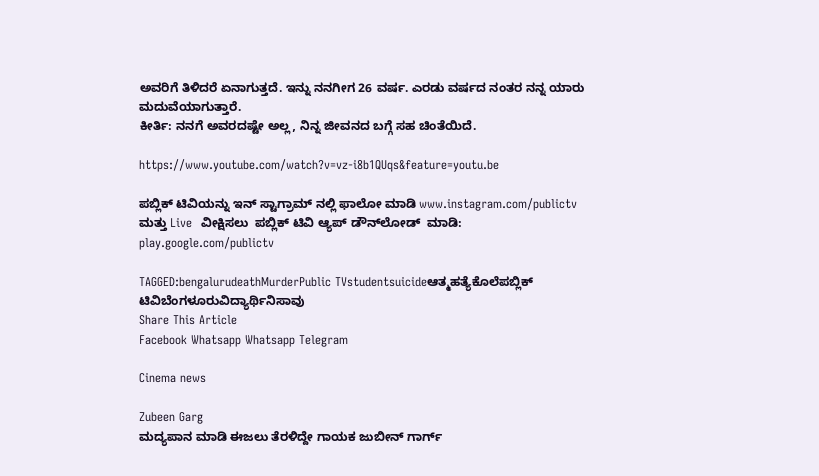ಅವರಿಗೆ ತಿಳಿದರೆ ಏನಾಗುತ್ತದೆ. ಇನ್ನು ನನಗೀಗ 26 ವರ್ಷ. ಎರಡು ವರ್ಷದ ನಂತರ ನನ್ನ ಯಾರು ಮದುವೆಯಾಗುತ್ತಾರೆ.
ಕೀರ್ತಿ: ನನಗೆ ಅವರದಷ್ಟೇ ಅಲ್ಲ, ನಿನ್ನ ಜೀವನದ ಬಗ್ಗೆ ಸಹ ಚಿಂತೆಯಿದೆ.

https://www.youtube.com/watch?v=vz-i8b1QUqs&feature=youtu.be

ಪಬ್ಲಿಕ್ ಟಿವಿಯನ್ನು ಇನ್ ಸ್ಟಾಗ್ರಾಮ್ ನಲ್ಲಿ ಫಾಲೋ ಮಾಡಿ www.instagram.com/publictv ಮತ್ತು Live  ವೀಕ್ಷಿಸಲು  ಪಬ್ಲಿಕ್ ಟಿವಿ ಆ್ಯಪ್ ಡೌನ್‍ಲೋಡ್  ಮಾಡಿ: play.google.com/publictv

TAGGED:bengalurudeathMurderPublic TVstudentsuicideಆತ್ಮಹತ್ಯೆಕೊಲೆಪಬ್ಲಿಕ್ ಟಿವಿಬೆಂಗಳೂರುವಿದ್ಯಾರ್ಥಿನಿಸಾವು
Share This Article
Facebook Whatsapp Whatsapp Telegram

Cinema news

Zubeen Garg
ಮದ್ಯಪಾನ ಮಾಡಿ ಈಜಲು ತೆರಳಿದ್ದೇ ಗಾಯಕ ಜುಬೀನ್ ಗಾರ್ಗ್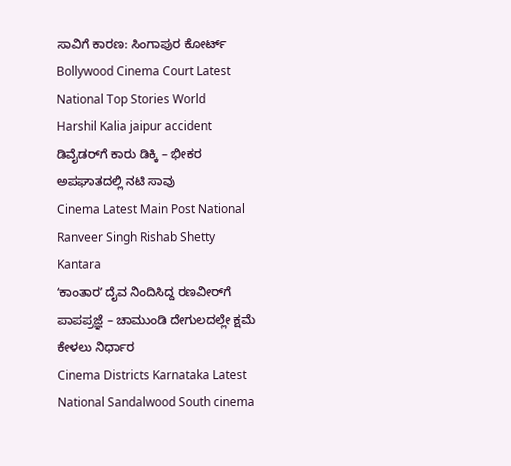ಸಾವಿಗೆ ಕಾರಣ: ಸಿಂಗಾಪುರ ಕೋರ್ಟ್‌
Bollywood Cinema Court Latest National Top Stories World
Harshil Kalia jaipur accident
ಡಿವೈಡರ್‌ಗೆ ಕಾರು ಡಿಕ್ಕಿ – ಭೀಕರ ಅಪಘಾತದಲ್ಲಿ ನಟಿ ಸಾವು
Cinema Latest Main Post National
Ranveer Singh Rishab Shetty Kantara
ʻಕಾಂತಾರʼ ದೈವ ನಿಂದಿಸಿದ್ದ ರಣವೀರ್‌ಗೆ ಪಾಪಪ್ರಜ್ಞೆ – ಚಾಮುಂಡಿ ದೇಗುಲದಲ್ಲೇ ಕ್ಷಮೆ ಕೇಳಲು ನಿರ್ಧಾರ
Cinema Districts Karnataka Latest National Sandalwood South cinema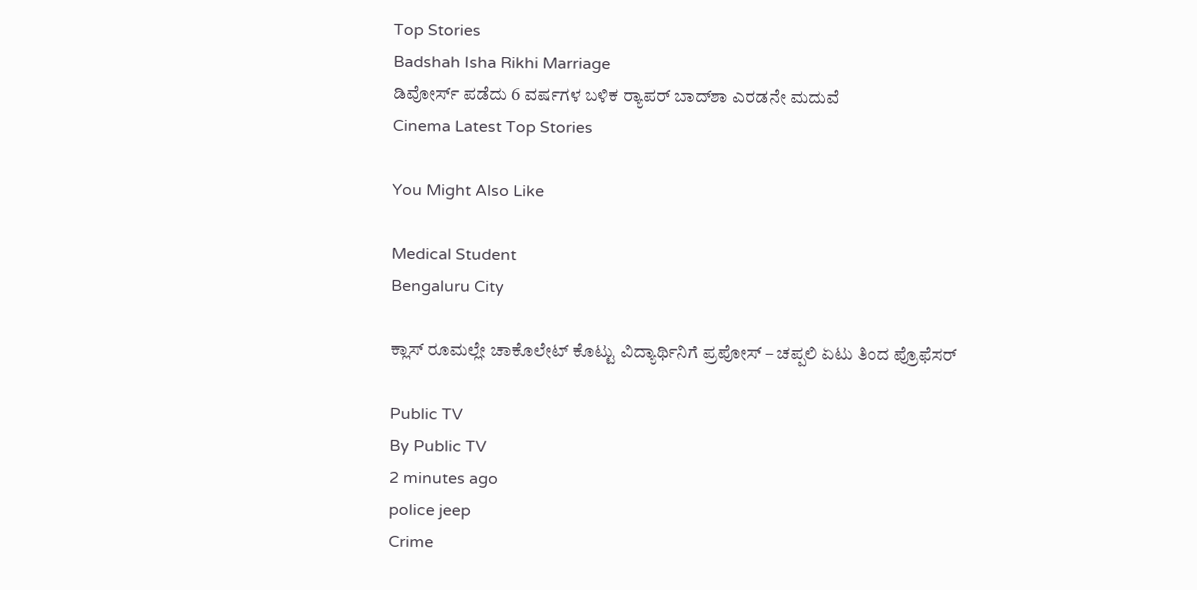Top Stories
Badshah Isha Rikhi Marriage
ಡಿವೋರ್ಸ್ ಪಡೆದು 6 ವರ್ಷಗಳ ಬಳಿಕ ರ‍್ಯಾಪರ್ ಬಾದ್‌ಶಾ ಎರಡನೇ ಮದುವೆ
Cinema Latest Top Stories

You Might Also Like

Medical Student
Bengaluru City

ಕ್ಲಾಸ್‌ ರೂಮಲ್ಲೇ ಚಾಕೊಲೇಟ್ ಕೊಟ್ಟು ವಿದ್ಯಾರ್ಥಿನಿಗೆ ಪ್ರಪೋಸ್‌ – ಚಪ್ಪಲಿ ಏಟು ತಿಂದ ಪ್ರೊಫೆಸರ್‌

Public TV
By Public TV
2 minutes ago
police jeep
Crime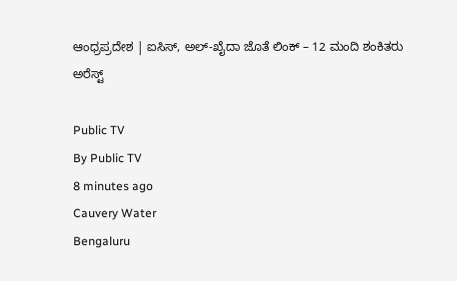ಆಂಧ್ರಪ್ರದೇಶ | ಐಸಿಸ್, ಅಲ್-ಖೈದಾ ಜೊತೆ ಲಿಂಕ್‌ – 12 ಮಂದಿ ಶಂಕಿತರು ಅರೆಸ್ಟ್

Public TV
By Public TV
8 minutes ago
Cauvery Water
Bengaluru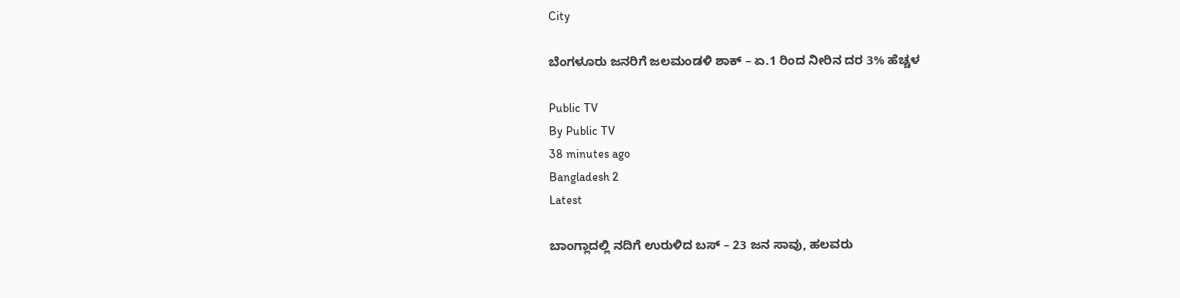City

ಬೆಂಗಳೂರು ಜನರಿಗೆ ಜಲಮಂಡಳಿ ಶಾಕ್‌ – ಏ.1 ರಿಂದ ನೀರಿನ ದರ 3% ಹೆಚ್ಚಳ

Public TV
By Public TV
38 minutes ago
Bangladesh 2
Latest

ಬಾಂಗ್ಲಾದಲ್ಲಿ ನದಿಗೆ ಉರುಳಿದ ಬಸ್‌ – 23 ಜನ ಸಾವು, ಹಲವರು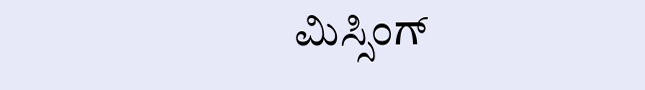ಮಿಸ್ಸಿಂಗ್‌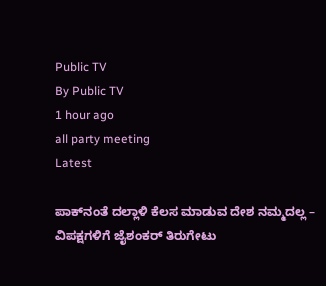Public TV
By Public TV
1 hour ago
all party meeting
Latest

ಪಾಕ್‌ನಂತೆ ದಲ್ಲಾಳಿ ಕೆಲಸ ಮಾಡುವ ದೇಶ ನಮ್ಮದಲ್ಲ – ವಿಪಕ್ಷಗಳಿಗೆ ಜೈಶಂಕ‌ರ್ ತಿರುಗೇಟು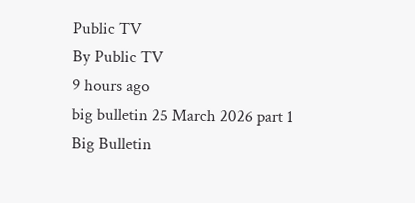Public TV
By Public TV
9 hours ago
big bulletin 25 March 2026 part 1
Big Bulletin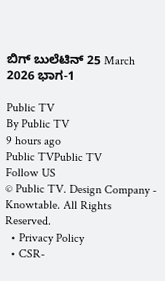ಬಿಗ್‌ ಬುಲೆಟಿನ್‌ 25 March 2026 ಭಾಗ-1

Public TV
By Public TV
9 hours ago
Public TVPublic TV
Follow US
© Public TV. Design Company - Knowtable. All Rights Reserved.
  • Privacy Policy
  • CSR-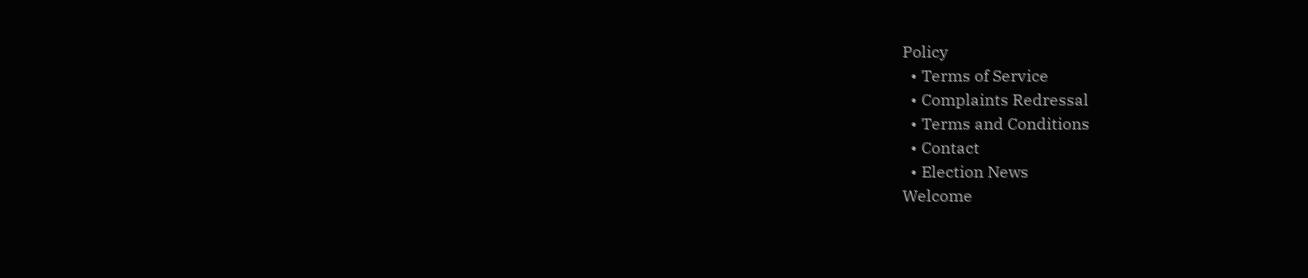Policy
  • Terms of Service
  • Complaints Redressal
  • Terms and Conditions
  • Contact
  • Election News
Welcome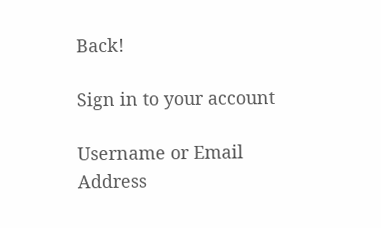Back!

Sign in to your account

Username or Email Address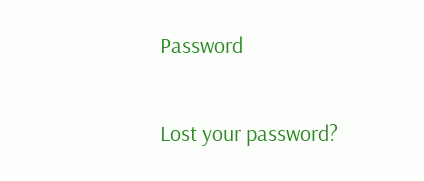Password

Lost your password?